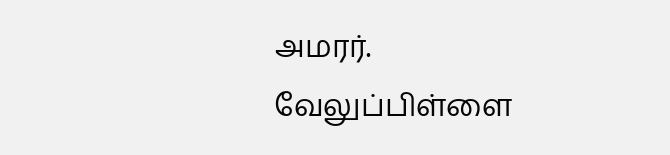அமரர். வேலுப்பிள்ளை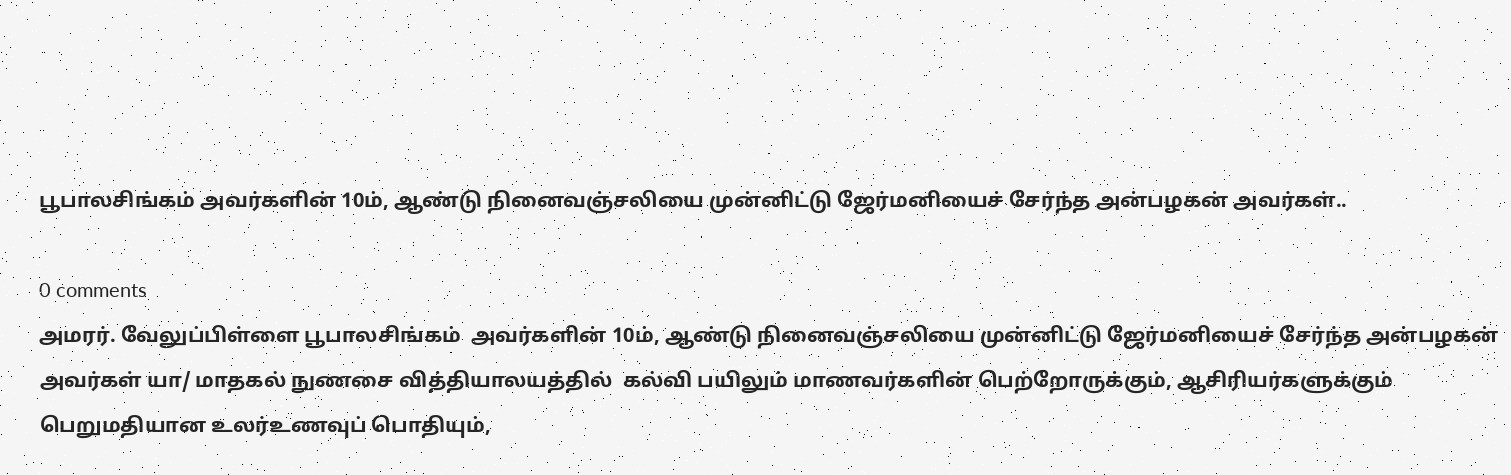பூபாலசிங்கம் அவர்களின் 10ம், ஆண்டு நினைவஞ்சலியை முன்னிட்டு ஜேர்மனியைச் சேர்ந்த அன்பழகன் அவர்கள்..

0 comments
அமரர். வேலுப்பிள்ளை பூபாலசிங்கம்  அவர்களின் 10ம், ஆண்டு நினைவஞ்சலியை முன்னிட்டு ஜேர்மனியைச் சேர்ந்த அன்பழகன் அவர்கள் யா/ மாதகல் நுணசை வித்தியாலயத்தில்  கல்வி பயிலும் மாணவர்களின் பெற்றோருக்கும், ஆசிரியர்களுக்கும் பெறுமதியான உலர்உணவுப் பொதியும்,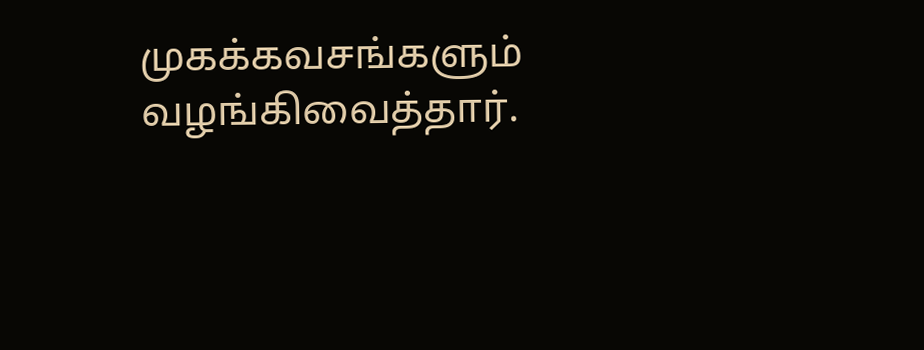முகக்கவசங்களும் வழங்கிவைத்தார்.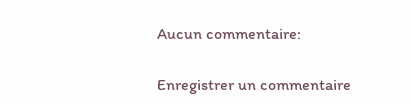Aucun commentaire:

Enregistrer un commentaire